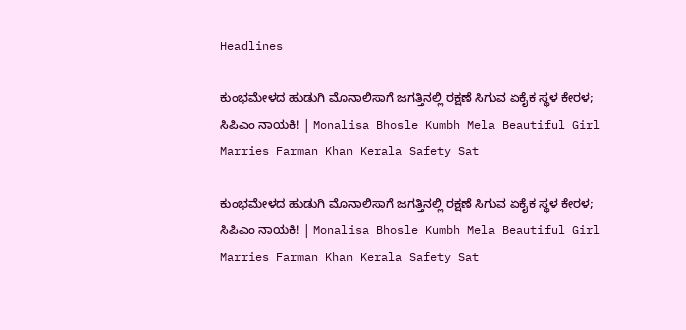Headlines

ಕುಂಭಮೇಳದ ಹುಡುಗಿ ಮೊನಾಲಿಸಾಗೆ ಜಗತ್ತಿನಲ್ಲಿ ರಕ್ಷಣೆ ಸಿಗುವ ಏಕೈಕ ಸ್ಥಳ ಕೇರಳ; ಸಿಪಿಎಂ ನಾಯಕಿ! | Monalisa Bhosle Kumbh Mela Beautiful Girl Marries Farman Khan Kerala Safety Sat

ಕುಂಭಮೇಳದ ಹುಡುಗಿ ಮೊನಾಲಿಸಾಗೆ ಜಗತ್ತಿನಲ್ಲಿ ರಕ್ಷಣೆ ಸಿಗುವ ಏಕೈಕ ಸ್ಥಳ ಕೇರಳ; ಸಿಪಿಎಂ ನಾಯಕಿ! | Monalisa Bhosle Kumbh Mela Beautiful Girl Marries Farman Khan Kerala Safety Sat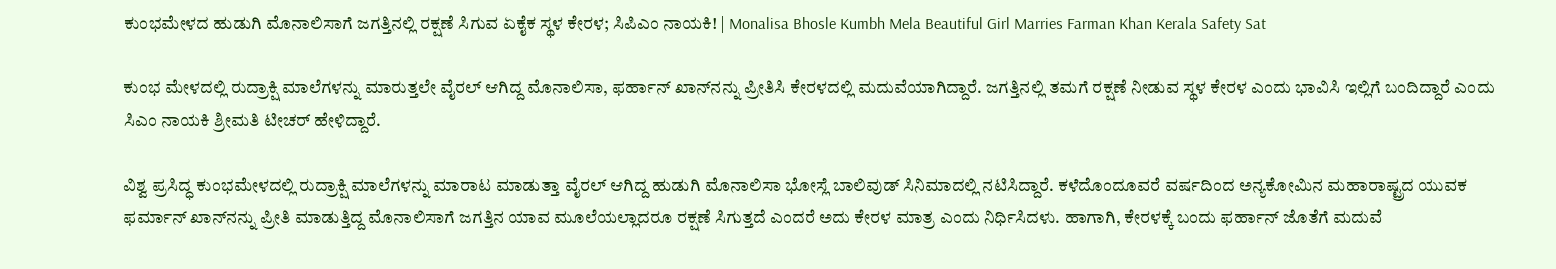ಕುಂಭಮೇಳದ ಹುಡುಗಿ ಮೊನಾಲಿಸಾಗೆ ಜಗತ್ತಿನಲ್ಲಿ ರಕ್ಷಣೆ ಸಿಗುವ ಏಕೈಕ ಸ್ಥಳ ಕೇರಳ; ಸಿಪಿಎಂ ನಾಯಕಿ! | Monalisa Bhosle Kumbh Mela Beautiful Girl Marries Farman Khan Kerala Safety Sat

ಕುಂಭ ಮೇಳದಲ್ಲಿ ರುದ್ರಾಕ್ಷಿ ಮಾಲೆಗಳನ್ನು ಮಾರುತ್ತಲೇ ವೈರಲ್ ಆಗಿದ್ದ ಮೊನಾಲಿಸಾ, ಫರ್ಹಾನ್ ಖಾನ್‌ನನ್ನು ಪ್ರೀತಿಸಿ ಕೇರಳದಲ್ಲಿ ಮದುವೆಯಾಗಿದ್ದಾರೆ. ಜಗತ್ತಿನಲ್ಲಿ ತಮಗೆ ರಕ್ಷಣೆ ನೀಡುವ ಸ್ಥಳ ಕೇರಳ ಎಂದು ಭಾವಿಸಿ ಇಲ್ಲಿಗೆ ಬಂದಿದ್ದಾರೆ ಎಂದು ಸಿಎಂ ನಾಯಕಿ ಶ್ರೀಮತಿ ಟೀಚರ್ ಹೇಳಿದ್ದಾರೆ.

ವಿಶ್ವ ಪ್ರಸಿದ್ಧ ಕುಂಭಮೇಳದಲ್ಲಿ ರುದ್ರಾಕ್ಷಿ ಮಾಲೆಗಳನ್ನು ಮಾರಾಟ ಮಾಡುತ್ತಾ ವೈರಲ್ ಆಗಿದ್ದ ಹುಡುಗಿ ಮೊನಾಲಿಸಾ ಭೋಸ್ಲೆ ಬಾಲಿವುಡ್ ಸಿನಿಮಾದಲ್ಲಿ ನಟಿಸಿದ್ದಾರೆ. ಕಳೆದೊಂದೂವರೆ ವರ್ಷದಿಂದ ಅನ್ಯಕೋಮಿನ ಮಹಾರಾಷ್ಟ್ರದ ಯುವಕ ಫರ್ಮಾನ್ ಖಾನ್‌ನನ್ನು ಪ್ರೀತಿ ಮಾಡುತ್ತಿದ್ದ ಮೊನಾಲಿಸಾಗೆ ಜಗತ್ತಿನ ಯಾವ ಮೂಲೆಯಲ್ಲಾದರೂ ರಕ್ಷಣೆ ಸಿಗುತ್ತದೆ ಎಂದರೆ ಅದು ಕೇರಳ ಮಾತ್ರ ಎಂದು ನಿರ್ಧಿಸಿದಳು. ಹಾಗಾಗಿ, ಕೇರಳಕ್ಕೆ ಬಂದು ಫರ್ಹಾನ್ ಜೊತೆಗೆ ಮದುವೆ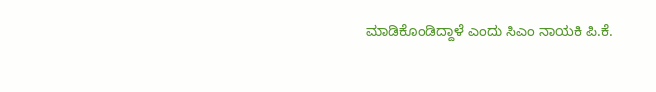ಮಾಡಿಕೊಂಡಿದ್ದಾಳೆ ಎಂದು ಸಿಎಂ ನಾಯಕಿ ಪಿ.ಕೆ.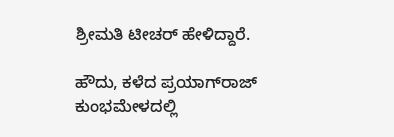ಶ್ರೀಮತಿ ಟೀಚರ್ ಹೇಳಿದ್ದಾರೆ.

ಹೌದು, ಕಳೆದ ಪ್ರಯಾಗ್‌ರಾಜ್ ಕುಂಭಮೇಳದಲ್ಲಿ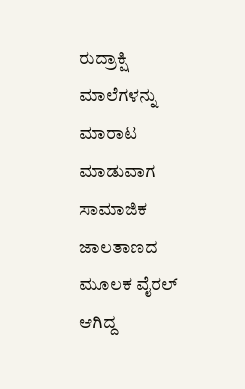ರುದ್ರಾಕ್ಷಿ ಮಾಲೆಗಳನ್ನು ಮಾರಾಟ ಮಾಡುವಾಗ ಸಾಮಾಜಿಕ ಜಾಲತಾಣದ ಮೂಲಕ ವೈರಲ್ ಆಗಿದ್ದ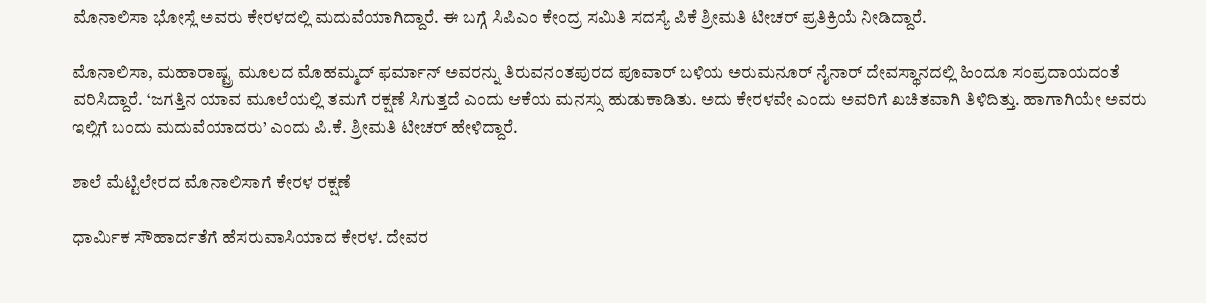ಮೊನಾಲಿಸಾ ಭೋಸ್ಲೆ ಅವರು ಕೇರಳದಲ್ಲಿ ಮದುವೆಯಾಗಿದ್ದಾರೆ. ಈ ಬಗ್ಗೆ ಸಿಪಿಎಂ ಕೇಂದ್ರ ಸಮಿತಿ ಸದಸ್ಯೆ ಪಿಕೆ ಶ್ರೀಮತಿ ಟೀಚರ್ ಪ್ರತಿಕ್ರಿಯೆ ನೀಡಿದ್ದಾರೆ.

ಮೊನಾಲಿಸಾ, ಮಹಾರಾಷ್ಟ್ರ ಮೂಲದ ಮೊಹಮ್ಮದ್ ಫರ್ಮಾನ್ ಅವರನ್ನು ತಿರುವನಂತಪುರದ ಪೂವಾರ್ ಬಳಿಯ ಅರುಮನೂರ್ ನೈನಾರ್ ದೇವಸ್ಥಾನದಲ್ಲಿ ಹಿಂದೂ ಸಂಪ್ರದಾಯದಂತೆ ವರಿಸಿದ್ದಾರೆ. ‘ಜಗತ್ತಿನ ಯಾವ ಮೂಲೆಯಲ್ಲಿ ತಮಗೆ ರಕ್ಷಣೆ ಸಿಗುತ್ತದೆ ಎಂದು ಆಕೆಯ ಮನಸ್ಸು ಹುಡುಕಾಡಿತು. ಅದು ಕೇರಳವೇ ಎಂದು ಅವರಿಗೆ ಖಚಿತವಾಗಿ ತಿಳಿದಿತ್ತು. ಹಾಗಾಗಿಯೇ ಅವರು ಇಲ್ಲಿಗೆ ಬಂದು ಮದುವೆಯಾದರು’ ಎಂದು ಪಿ.ಕೆ. ಶ್ರೀಮತಿ ಟೀಚರ್ ಹೇಳಿದ್ದಾರೆ.

ಶಾಲೆ ಮೆಟ್ಟಿಲೇರದ ಮೊನಾಲಿಸಾಗೆ ಕೇರಳ ರಕ್ಷಣೆ

ಧಾರ್ಮಿಕ ಸೌಹಾರ್ದತೆಗೆ ಹೆಸರುವಾಸಿಯಾದ ಕೇರಳ. ದೇವರ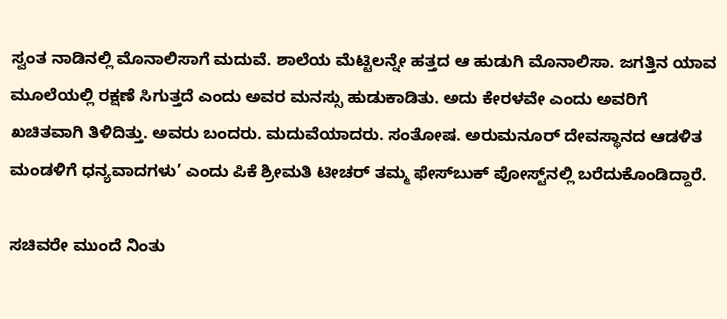ಸ್ವಂತ ನಾಡಿನಲ್ಲಿ ಮೊನಾಲಿಸಾಗೆ ಮದುವೆ. ಶಾಲೆಯ ಮೆಟ್ಟಿಲನ್ನೇ ಹತ್ತದ ಆ ಹುಡುಗಿ ಮೊನಾಲಿಸಾ. ಜಗತ್ತಿನ ಯಾವ ಮೂಲೆಯಲ್ಲಿ ರಕ್ಷಣೆ ಸಿಗುತ್ತದೆ ಎಂದು ಅವರ ಮನಸ್ಸು ಹುಡುಕಾಡಿತು. ಅದು ಕೇರಳವೇ ಎಂದು ಅವರಿಗೆ ಖಚಿತವಾಗಿ ತಿಳಿದಿತ್ತು. ಅವರು ಬಂದರು. ಮದುವೆಯಾದರು. ಸಂತೋಷ. ಅರುಮನೂರ್ ದೇವಸ್ಥಾನದ ಆಡಳಿತ ಮಂಡಳಿಗೆ ಧನ್ಯವಾದಗಳು’ ಎಂದು ಪಿಕೆ ಶ್ರೀಮತಿ ಟೀಚರ್ ತಮ್ಮ ಫೇಸ್‌ಬುಕ್ ಪೋಸ್ಟ್‌ನಲ್ಲಿ ಬರೆದುಕೊಂಡಿದ್ದಾರೆ.

ಸಚಿವರೇ ಮುಂದೆ ನಿಂತು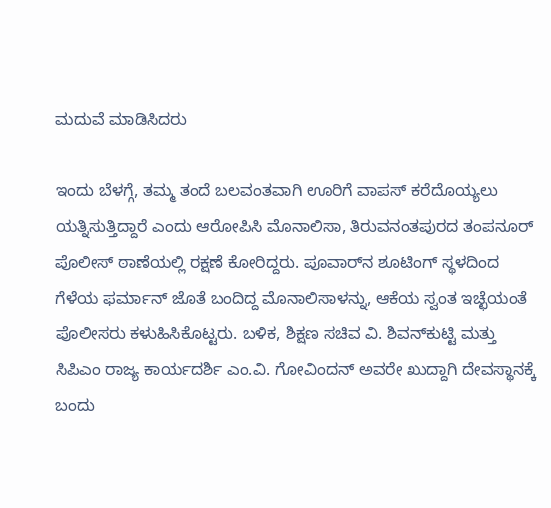ಮದುವೆ ಮಾಡಿಸಿದರು

ಇಂದು ಬೆಳಗ್ಗೆ, ತಮ್ಮ ತಂದೆ ಬಲವಂತವಾಗಿ ಊರಿಗೆ ವಾಪಸ್ ಕರೆದೊಯ್ಯಲು ಯತ್ನಿಸುತ್ತಿದ್ದಾರೆ ಎಂದು ಆರೋಪಿಸಿ ಮೊನಾಲಿಸಾ, ತಿರುವನಂತಪುರದ ತಂಪನೂರ್ ಪೊಲೀಸ್ ಠಾಣೆಯಲ್ಲಿ ರಕ್ಷಣೆ ಕೋರಿದ್ದರು. ಪೂವಾರ್‌ನ ಶೂಟಿಂಗ್ ಸ್ಥಳದಿಂದ ಗೆಳೆಯ ಫರ್ಮಾನ್ ಜೊತೆ ಬಂದಿದ್ದ ಮೊನಾಲಿಸಾಳನ್ನು, ಆಕೆಯ ಸ್ವಂತ ಇಚ್ಛೆಯಂತೆ ಪೊಲೀಸರು ಕಳುಹಿಸಿಕೊಟ್ಟರು. ಬಳಿಕ, ಶಿಕ್ಷಣ ಸಚಿವ ವಿ. ಶಿವನ್‌ಕುಟ್ಟಿ ಮತ್ತು ಸಿಪಿಎಂ ರಾಜ್ಯ ಕಾರ್ಯದರ್ಶಿ ಎಂ.ವಿ. ಗೋವಿಂದನ್ ಅವರೇ ಖುದ್ದಾಗಿ ದೇವಸ್ಥಾನಕ್ಕೆ ಬಂದು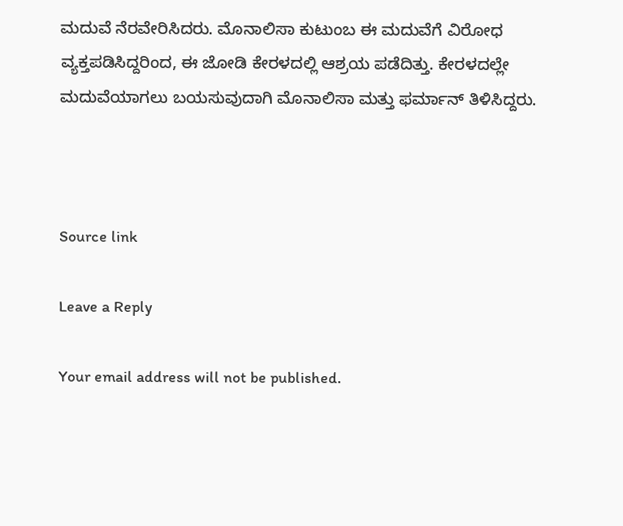ಮದುವೆ ನೆರವೇರಿಸಿದರು. ಮೊನಾಲಿಸಾ ಕುಟುಂಬ ಈ ಮದುವೆಗೆ ವಿರೋಧ ವ್ಯಕ್ತಪಡಿಸಿದ್ದರಿಂದ, ಈ ಜೋಡಿ ಕೇರಳದಲ್ಲಿ ಆಶ್ರಯ ಪಡೆದಿತ್ತು. ಕೇರಳದಲ್ಲೇ ಮದುವೆಯಾಗಲು ಬಯಸುವುದಾಗಿ ಮೊನಾಲಿಸಾ ಮತ್ತು ಫರ್ಮಾನ್ ತಿಳಿಸಿದ್ದರು.



Source link

Leave a Reply

Your email address will not be published.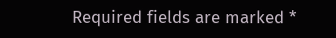Required fields are marked *